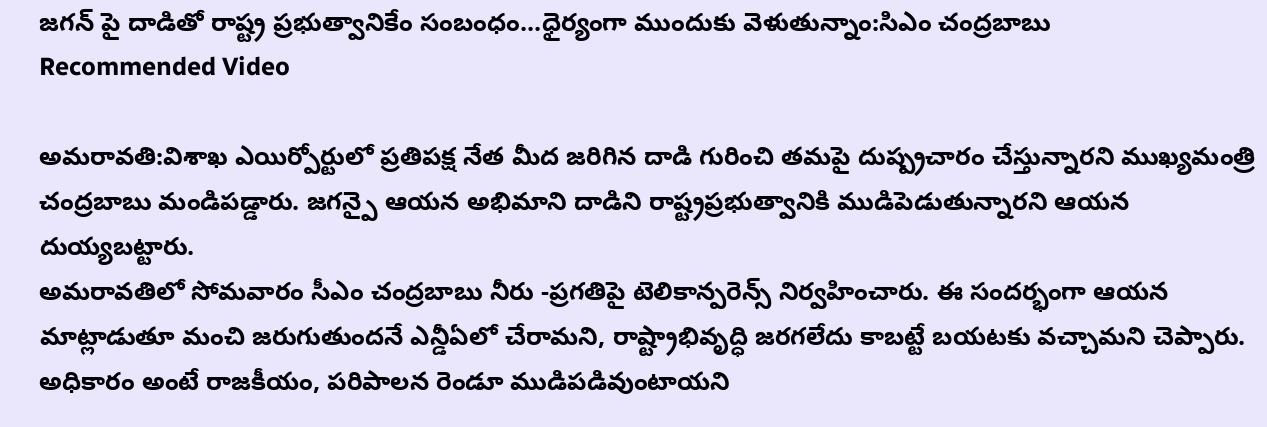జగన్ పై దాడితో రాష్ట్ర ప్రభుత్వానికేం సంబంధం...ధైర్యంగా ముందుకు వెళుతున్నాం:సిఎం చంద్రబాబు
Recommended Video

అమరావతి:విశాఖ ఎయిర్పోర్టులో ప్రతిపక్ష నేత మీద జరిగిన దాడి గురించి తమపై దుష్ప్రచారం చేస్తున్నారని ముఖ్యమంత్రి చంద్రబాబు మండిపడ్డారు. జగన్పై ఆయన అభిమాని దాడిని రాష్ట్రప్రభుత్వానికి ముడిపెడుతున్నారని ఆయన దుయ్యబట్టారు.
అమరావతిలో సోమవారం సీఎం చంద్రబాబు నీరు -ప్రగతిపై టెలికాన్పరెన్స్ నిర్వహించారు. ఈ సందర్భంగా ఆయన మాట్లాడుతూ మంచి జరుగుతుందనే ఎన్డీఏలో చేరామని, రాష్ట్రాభివృద్ధి జరగలేదు కాబట్టే బయటకు వచ్చామని చెప్పారు. అధికారం అంటే రాజకీయం, పరిపాలన రెండూ ముడిపడివుంటాయని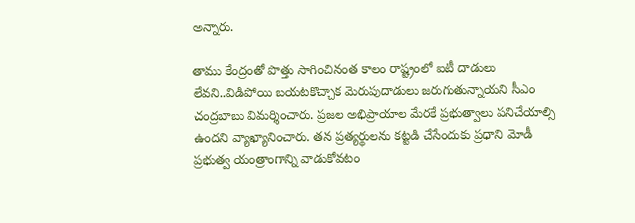అన్నారు.

తాము కేంద్రంతో పొత్తు సాగించినంత కాలం రాష్ట్రంలో ఐటీ దాడులు లేవని..విడిపోయి బయటకొచ్చాక మెరుపుదాడులు జరుగుతున్నాయని సీఎం చంద్రబాబు విమర్శించారు. ప్రజల అభిప్రాయాల మేరకే ప్రభుత్వాలు పనిచేయాల్సి ఉందని వ్యాఖ్యానించారు. తన ప్రత్యర్థులను కట్టడి చేసేందుకు ప్రధాని మోడీ ప్రభుత్వ యంత్రాంగాన్ని వాడుకోవటం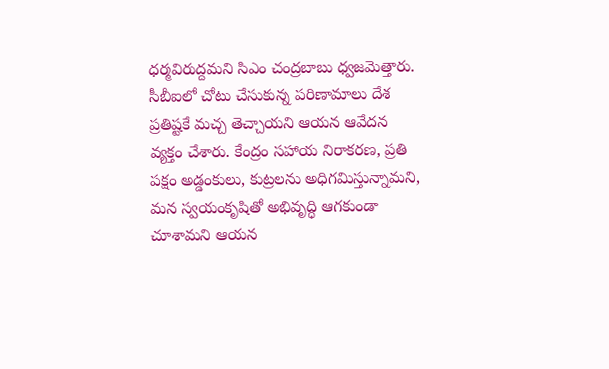ధర్మవిరుద్దమని సిఎం చంద్రబాబు ధ్వజమెత్తారు.
సీబీఐలో చోటు చేసుకున్న పరిణామాలు దేశ ప్రతిష్టకే మచ్చ తెచ్చాయని ఆయన ఆవేదన వ్యక్తం చేశారు. కేంద్రం సహాయ నిరాకరణ, ప్రతి పక్షం అడ్డంకులు, కుట్రలను అధిగమిస్తున్నామని, మన స్వయంకృషితో అభివృద్ధి ఆగకుండా చూశామని ఆయన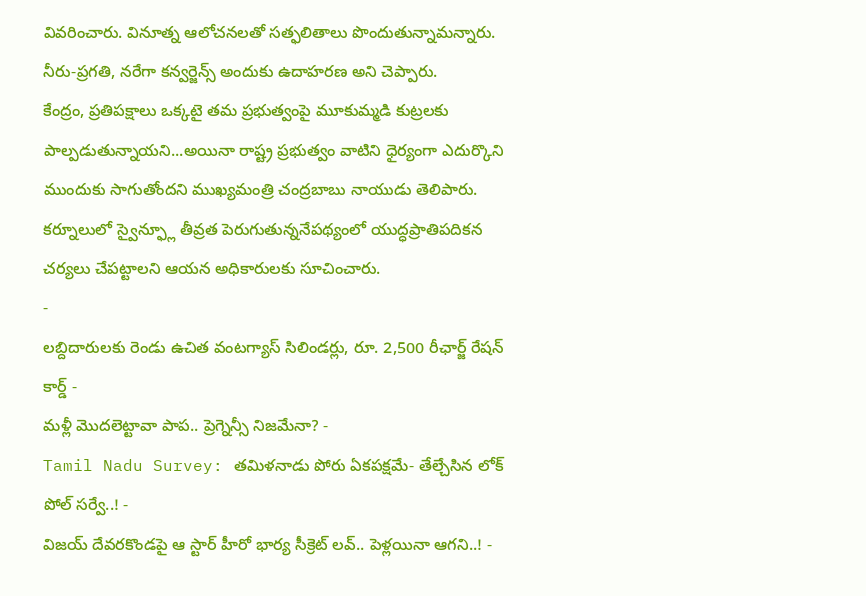వివరించారు. వినూత్న ఆలోచనలతో సత్ఫలితాలు పొందుతున్నామన్నారు. నీరు-ప్రగతి, నరేగా కన్వర్జెన్స్ అందుకు ఉదాహరణ అని చెప్పారు.
కేంద్రం, ప్రతిపక్షాలు ఒక్కటై తమ ప్రభుత్వంపై మూకుమ్మడి కుట్రలకు పాల్పడుతున్నాయని...అయినా రాష్ట్ర ప్రభుత్వం వాటిని ధైర్యంగా ఎదుర్కొని ముందుకు సాగుతోందని ముఖ్యమంత్రి చంద్రబాబు నాయుడు తెలిపారు. కర్నూలులో స్వైన్ఫ్లూ తీవ్రత పెరుగుతున్ననేపథ్యంలో యుద్ధప్రాతిపదికన చర్యలు చేపట్టాలని ఆయన అధికారులకు సూచించారు.
-
లబ్దిదారులకు రెండు ఉచిత వంటగ్యాస్ సిలిండర్లు, రూ. 2,500 రీఛార్జ్ రేషన్ కార్డ్ -
మళ్లీ మొదలెట్టావా పాప.. ప్రెగ్నెన్సీ నిజమేనా? -
Tamil Nadu Survey: తమిళనాడు పోరు ఏకపక్షమే- తేల్చేసిన లోక్ పోల్ సర్వే..! -
విజయ్ దేవరకొండపై ఆ స్టార్ హీరో భార్య సీక్రెట్ లవ్.. పెళ్లయినా ఆగని..! -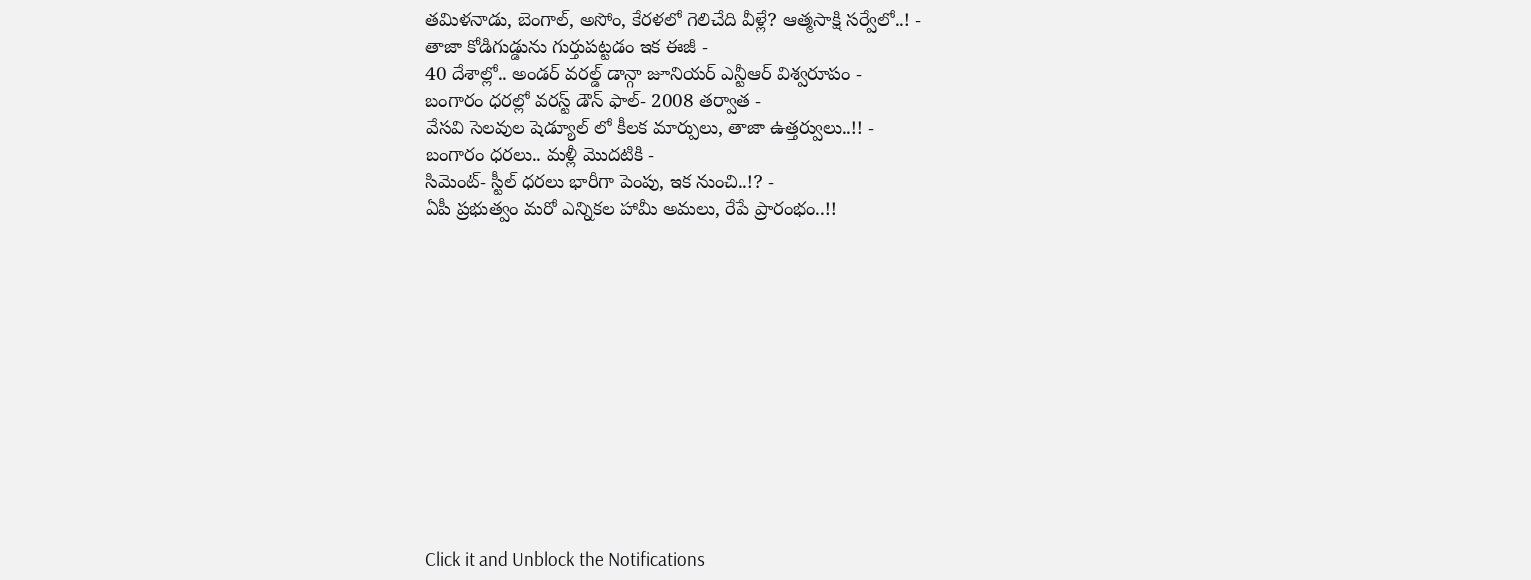తమిళనాడు, బెంగాల్, అసోం, కేరళలో గెలిచేది వీళ్లే? ఆత్మసాక్షి సర్వేలో..! -
తాజా కోడిగుడ్డును గుర్తుపట్టడం ఇక ఈజీ -
40 దేశాల్లో.. అండర్ వరల్డ్ డాన్గా జూనియర్ ఎన్టీఆర్ విశ్వరూపం -
బంగారం ధరల్లో వరస్ట్ డౌన్ ఫాల్- 2008 తర్వాత -
వేసవి సెలవుల షెడ్యూల్ లో కీలక మార్పులు, తాజా ఉత్తర్వులు..!! -
బంగారం ధరలు.. మళ్లీ మొదటికి -
సిమెంట్- స్టీల్ ధరలు భారీగా పెంపు, ఇక నుంచి..!? -
ఏపీ ప్రభుత్వం మరో ఎన్నికల హామీ అమలు, రేపే ప్రారంభం..!!












Click it and Unblock the Notifications